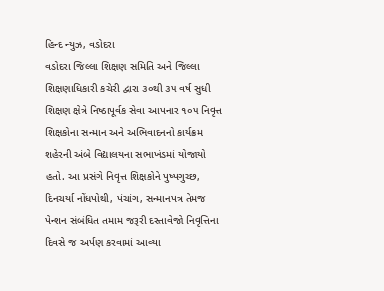હિન્દ ન્યુઝ, વડોદરા
વડોદરા જિલ્લા શિક્ષણ સમિતિ અને જિલ્લા શિક્ષણાધિકારી કચેરી દ્વારા ૩૦થી ૩૫ વર્ષ સુધી શિક્ષણ ક્ષેત્રે નિષ્ઠાપૂર્વક સેવા આપનાર ૧૦૫ નિવૃત્ત શિક્ષકોના સન્માન અને અભિવાદનનો કાર્યક્રમ શહેરની અંબે વિદ્યાલયના સભાખંડમાં યોજાયો હતો. આ પ્રસંગે નિવૃત્ત શિક્ષકોને પુષ્પગુચ્છ, દિનચર્યા નોંધપોથી, પંચાંગ, સન્માનપત્ર તેમજ પેન્શન સંબંધિત તમામ જરૂરી દસ્તાવેજો નિવૃત્તિના દિવસે જ અર્પણ કરવામાં આવ્યા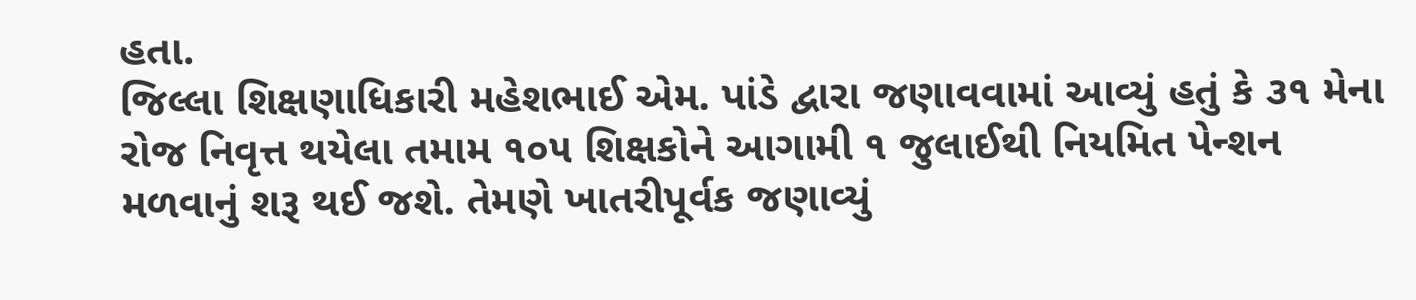હતા.
જિલ્લા શિક્ષણાધિકારી મહેશભાઈ એમ. પાંડે દ્વારા જણાવવામાં આવ્યું હતું કે ૩૧ મેના રોજ નિવૃત્ત થયેલા તમામ ૧૦૫ શિક્ષકોને આગામી ૧ જુલાઈથી નિયમિત પેન્શન મળવાનું શરૂ થઈ જશે. તેમણે ખાતરીપૂર્વક જણાવ્યું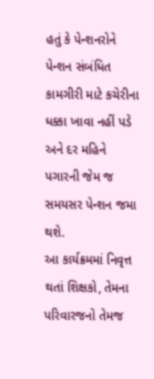હતું કે પેન્શનરોને પેન્શન સંબંધિત કામગીરી માટે કચેરીના ધક્કા ખાવા નહીં પડે અને દર મહિને પગારની જેમ જ સમયસર પેન્શન જમા થશે.
આ કાર્યક્રમમાં નિવૃત્ત થતાં શિક્ષકો, તેમના પરિવારજનો તેમજ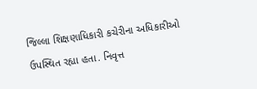જિલ્લા શિક્ષણાધિકારી કચેરીના અધિકારીઓ ઉપસ્થિત રહ્યા હતા. નિવૃત્ત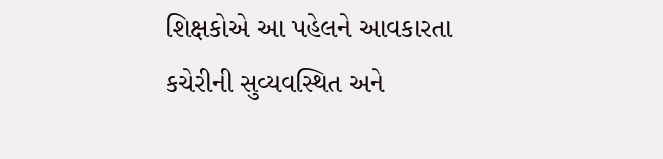શિક્ષકોએ આ પહેલને આવકારતા કચેરીની સુવ્યવસ્થિત અને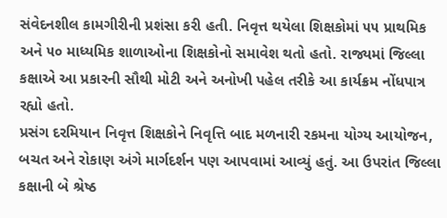સંવેદનશીલ કામગીરીની પ્રશંસા કરી હતી. નિવૃત્ત થયેલા શિક્ષકોમાં ૫૫ પ્રાથમિક અને ૫૦ માધ્યમિક શાળાઓના શિક્ષકોનો સમાવેશ થતો હતો. રાજ્યમાં જિલ્લા કક્ષાએ આ પ્રકારની સૌથી મોટી અને અનોખી પહેલ તરીકે આ કાર્યક્રમ નોંધપાત્ર રહ્યો હતો.
પ્રસંગ દરમિયાન નિવૃત્ત શિક્ષકોને નિવૃત્તિ બાદ મળનારી રકમના યોગ્ય આયોજન, બચત અને રોકાણ અંગે માર્ગદર્શન પણ આપવામાં આવ્યું હતું. આ ઉપરાંત જિલ્લા કક્ષાની બે શ્રેષ્ઠ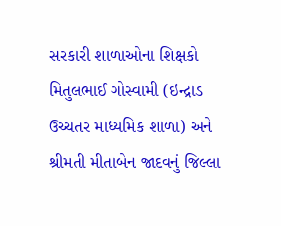સરકારી શાળાઓના શિક્ષકો મિતુલભાઈ ગોસ્વામી (ઇન્દ્રાડ ઉચ્ચતર માધ્યમિક શાળા) અને શ્રીમતી મીતાબેન જાદવનું જિલ્લા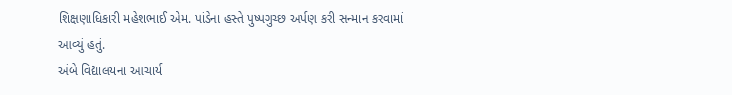શિક્ષણાધિકારી મહેશભાઈ એમ. પાંડેના હસ્તે પુષ્પગુચ્છ અર્પણ કરી સન્માન કરવામાં આવ્યું હતું.
અંબે વિદ્યાલયના આચાર્ય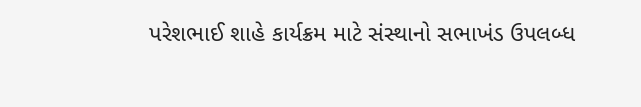પરેશભાઈ શાહે કાર્યક્રમ માટે સંસ્થાનો સભાખંડ ઉપલબ્ધ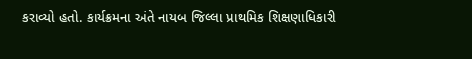કરાવ્યો હતો. કાર્યક્રમના અંતે નાયબ જિલ્લા પ્રાથમિક શિક્ષણાધિકારી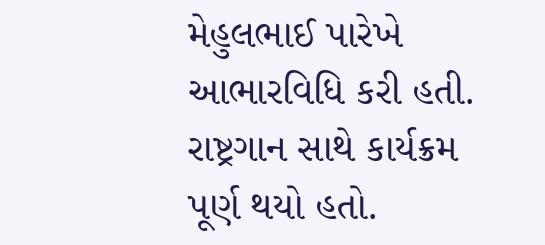મેહુલભાઈ પારેખે આભારવિધિ કરી હતી. રાષ્ટ્રગાન સાથે કાર્યક્રમ પૂર્ણ થયો હતો.